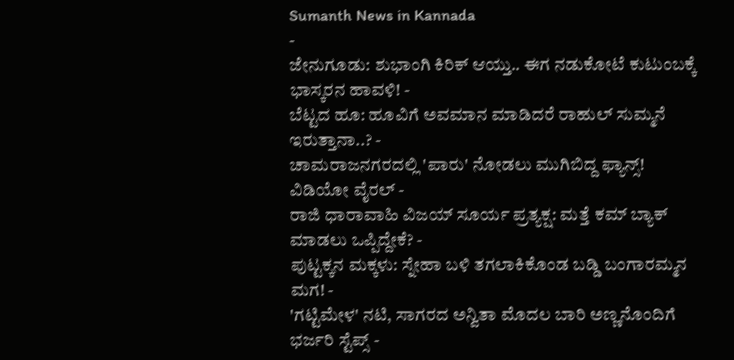Sumanth News in Kannada
-
ಜೇನುಗೂಡು: ಶುಭಾಂಗಿ ಕಿರಿಕ್ ಆಯ್ತು.. ಈಗ ನಡುಕೋಟೆ ಕುಟುಂಬಕ್ಕೆ ಭಾಸ್ಕರನ ಹಾವಳಿ! -
ಬೆಟ್ಟದ ಹೂ: ಹೂವಿಗೆ ಅವಮಾನ ಮಾಡಿದರೆ ರಾಹುಲ್ ಸುಮ್ಮನೆ ಇರುತ್ತಾನಾ..? -
ಚಾಮರಾಜನಗರದಲ್ಲಿ 'ಪಾರು' ನೋಡಲು ಮುಗಿಬಿದ್ದ ಫ್ಯಾನ್ಸ್! ವಿಡಿಯೋ ವೈರಲ್ -
ರಾಜಿ ಧಾರಾವಾಹಿ ವಿಜಯ್ ಸೂರ್ಯ ಪ್ರತ್ಯಕ್ಷ: ಮತ್ತೆ ಕಮ್ ಬ್ಯಾಕ್ ಮಾಡಲು ಒಪ್ಪಿದ್ದೇಕೆ? -
ಪುಟ್ಟಕ್ಕನ ಮಕ್ಕಳು: ಸ್ನೇಹಾ ಬಳಿ ತಗಲಾಕಿಕೊಂಡ ಬಡ್ಡಿ ಬಂಗಾರಮ್ಮನ ಮಗ! -
'ಗಟ್ಟಿಮೇಳ' ನಟಿ, ಸಾಗರದ ಅನ್ವಿತಾ ಮೊದಲ ಬಾರಿ ಅಣ್ಣನೊಂದಿಗೆ ಭರ್ಜರಿ ಸ್ಟೆಪ್ಸ್ -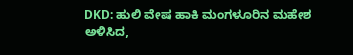DKD: ಹುಲಿ ವೇಷ ಹಾಕಿ ಮಂಗಳೂರಿನ ಮಹೇಶ ಅಳಿಸಿದ,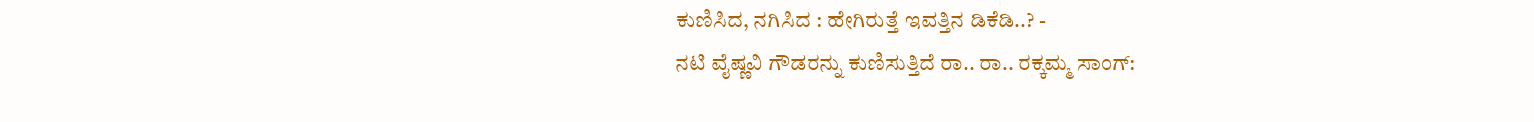ಕುಣಿಸಿದ, ನಗಿಸಿದ : ಹೇಗಿರುತ್ತೆ ಇವತ್ತಿನ ಡಿಕೆಡಿ..? -
ನಟಿ ವೈಷ್ಣವಿ ಗೌಡರನ್ನು ಕುಣಿಸುತ್ತಿದೆ ರಾ.. ರಾ.. ರಕ್ಕಮ್ಮ ಸಾಂಗ್: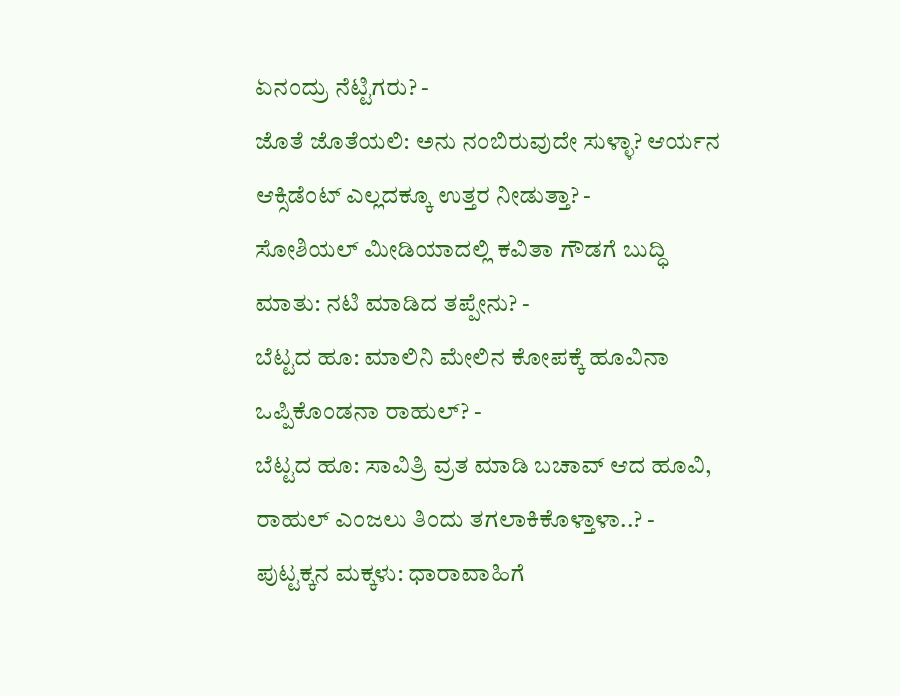ಏನಂದ್ರು ನೆಟ್ಟಿಗರು? -
ಜೊತೆ ಜೊತೆಯಲಿ: ಅನು ನಂಬಿರುವುದೇ ಸುಳ್ಳಾ? ಆರ್ಯನ ಆಕ್ಸಿಡೆಂಟ್ ಎಲ್ಲದಕ್ಕೂ ಉತ್ತರ ನೀಡುತ್ತಾ? -
ಸೋಶಿಯಲ್ ಮೀಡಿಯಾದಲ್ಲಿ ಕವಿತಾ ಗೌಡಗೆ ಬುದ್ಧಿ ಮಾತು: ನಟಿ ಮಾಡಿದ ತಪ್ಪೇನು? -
ಬೆಟ್ಟದ ಹೂ: ಮಾಲಿನಿ ಮೇಲಿನ ಕೋಪಕ್ಕೆ ಹೂವಿನಾ ಒಪ್ಪಿಕೊಂಡನಾ ರಾಹುಲ್? -
ಬೆಟ್ಟದ ಹೂ: ಸಾವಿತ್ರಿ ವ್ರತ ಮಾಡಿ ಬಚಾವ್ ಆದ ಹೂವಿ, ರಾಹುಲ್ ಎಂಜಲು ತಿಂದು ತಗಲಾಕಿಕೊಳ್ತಾಳಾ..? -
ಪುಟ್ಟಕ್ಕನ ಮಕ್ಕಳು: ಧಾರಾವಾಹಿಗೆ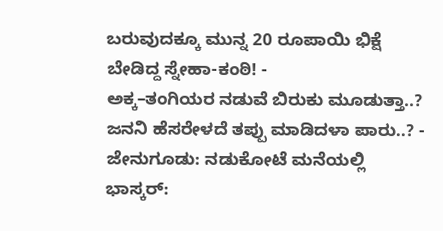ಬರುವುದಕ್ಕೂ ಮುನ್ನ 20 ರೂಪಾಯಿ ಭಿಕ್ಷೆ ಬೇಡಿದ್ದ ಸ್ನೇಹಾ-ಕಂಠಿ! -
ಅಕ್ಕ–ತಂಗಿಯರ ನಡುವೆ ಬಿರುಕು ಮೂಡುತ್ತಾ..? ಜನನಿ ಹೆಸರೇಳದೆ ತಪ್ಪು ಮಾಡಿದಳಾ ಪಾರು..? -
ಜೇನುಗೂಡು: ನಡುಕೋಟೆ ಮನೆಯಲ್ಲಿ ಭಾಸ್ಕರ್: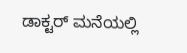ಡಾಕ್ಟರ್ ಮನೆಯಲ್ಲಿ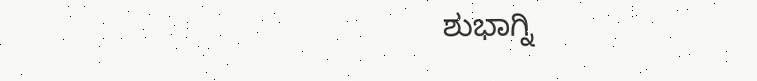ಶುಭಾಗ್ನಿ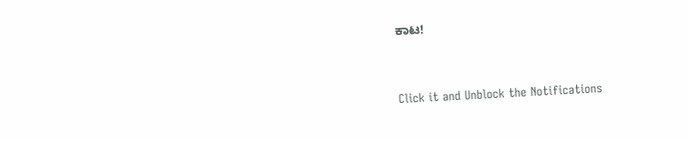ಕಾಟ!


Click it and Unblock the Notifications